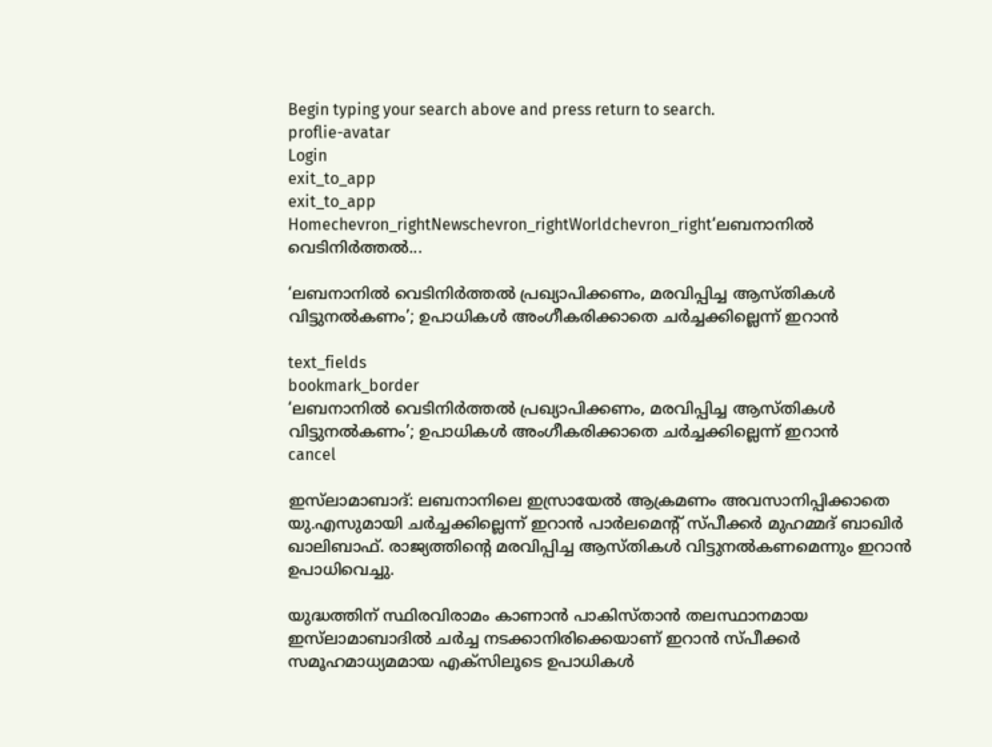Begin typing your search above and press return to search.
proflie-avatar
Login
exit_to_app
exit_to_app
Homechevron_rightNewschevron_rightWorldchevron_right‘ലബനാനിൽ വെടിനിർത്തൽ...

‘ലബനാനിൽ വെടിനിർത്തൽ പ്രഖ്യാപിക്കണം, മരവിപ്പിച്ച ആസ്തികൾ വിട്ടുനൽകണം’; ഉപാധികൾ അംഗീകരിക്കാതെ ചർച്ചക്കില്ലെന്ന് ഇറാൻ

text_fields
bookmark_border
‘ലബനാനിൽ വെടിനിർത്തൽ പ്രഖ്യാപിക്കണം, മരവിപ്പിച്ച ആസ്തികൾ വിട്ടുനൽകണം’; ഉപാധികൾ അംഗീകരിക്കാതെ ചർച്ചക്കില്ലെന്ന് ഇറാൻ
cancel

ഇസ്‍ലാമാബാദ്: ലബനാനിലെ ഇസ്രായേൽ ആക്രമണം അവസാനിപ്പിക്കാതെ യു.എസുമായി ചർച്ചക്കില്ലെന്ന് ഇറാൻ പാർലമെന്‍റ് സ്പീക്കർ മുഹമ്മദ് ബാഖിർ ഖാലിബാഫ്. രാജ്യത്തിന്‍റെ മരവിപ്പിച്ച ആസ്തികൾ വിട്ടുനൽകണമെന്നും ഇറാൻ ഉപാധിവെച്ചു.

യുദ്ധത്തിന് സ്ഥിരവിരാമം കാണാൻ പാകിസ്താൻ തലസ്ഥാനമായ ഇസ്‍ലാമാബാദിൽ ചർച്ച നടക്കാനിരിക്കെയാണ് ഇറാൻ സ്പീക്കർ സമൂഹമാധ്യമമായ എക്സിലൂടെ ഉപാധികൾ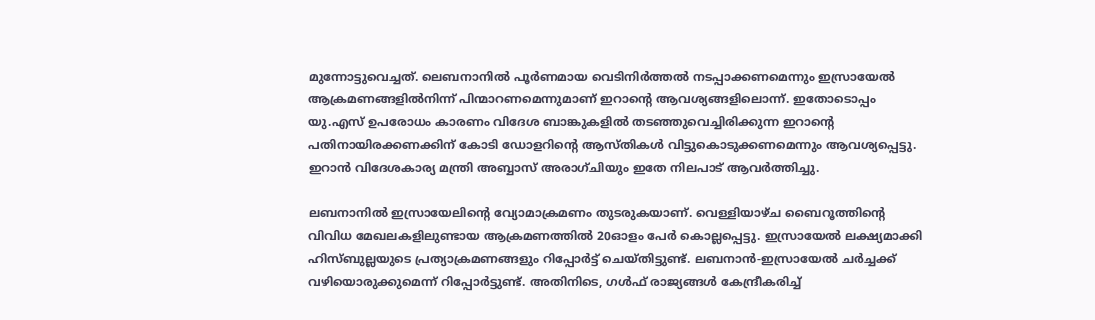മുന്നോട്ടുവെച്ചത്. ലെബനാനിൽ പൂർണമായ വെടിനിർത്തൽ നടപ്പാക്കണമെന്നും ഇസ്രായേൽ ആക്രമണങ്ങളിൽനിന്ന് പിന്മാറണമെന്നുമാണ് ഇറാന്‍റെ ആവശ്യങ്ങളിലൊന്ന്. ഇതോടൊപ്പം യു.എസ് ഉപരോധം കാരണം വിദേശ ബാങ്കുകളിൽ തടഞ്ഞുവെച്ചിരിക്കുന്ന ഇറാന്‍റെ പതിനായിരക്കണക്കിന് കോടി ഡോളറിന്റെ ആസ്തികൾ വിട്ടുകൊടുക്കണമെന്നും ആവശ്യപ്പെട്ടു. ഇറാൻ വിദേശകാര്യ മന്ത്രി അബ്ബാസ് അരാഗ്ചിയും ഇതേ നിലപാട് ആവർത്തിച്ചു.

ലബനാനിൽ ഇസ്രായേലിന്റെ വ്യോമാക്രമണം തുടരുകയാണ്. വെള്ളിയാഴ്ച ബൈറൂത്തിന്റെ വിവിധ മേഖലകളിലുണ്ടായ ആക്രമണത്തിൽ 20ഓളം പേർ കൊല്ലപ്പെട്ടു. ഇസ്രായേൽ ലക്ഷ്യമാക്കി ഹിസ്ബുല്ലയുടെ പ്രത്യാക്രമണങ്ങളും റിപ്പോർട്ട് ചെയ്തിട്ടുണ്ട്. ലബനാൻ-ഇസ്രായേൽ ചർച്ചക്ക് വഴിയൊരുക്കുമെന്ന് റിപ്പോർട്ടുണ്ട്. അതിനിടെ, ഗൾഫ് രാജ്യങ്ങൾ കേന്ദ്രീകരിച്ച്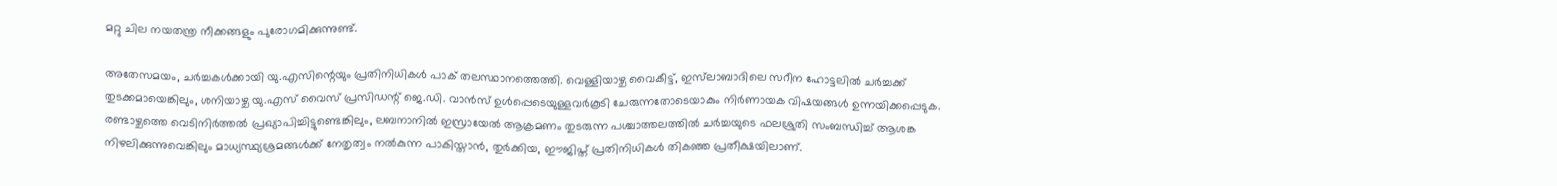മറ്റു ചില നയതന്ത്ര നീക്കങ്ങളും പുരോഗമിക്കുന്നുണ്ട്.

അതേസമയം, ചർച്ചകൾക്കായി യു.എസിന്റെയും പ്രതിനിധികൾ പാക് തലസ്ഥാനത്തെത്തി. വെള്ളിയാഴ്ച വൈകീട്ട്, ഇസ്‍ലാബാദിലെ സറീന ഹോട്ടലിൽ ചർച്ചക്ക് തുടക്കമായെങ്കിലും, ശനിയാഴ്ച യു.എസ് വൈസ് പ്രസിഡന്റ് ജെ.ഡി. വാൻസ് ഉൾപ്പെടെയുള്ളവർകൂടി ചേരുന്നതോടെയാകും നിർണായക വിഷയങ്ങൾ ഉന്നയിക്കപ്പെടുക. രണ്ടാഴ്ചത്തെ വെടിനിർത്തൽ പ്രഖ്യാപിച്ചിട്ടുണ്ടെങ്കിലും, ലബനാനിൽ ഇസ്രായേൽ ആക്രമണം തുടരുന്ന പശ്ചാത്തലത്തിൽ ചർച്ചയുടെ ഫലശ്രുതി സംബന്ധിച്ച് ആശങ്ക നിഴലിക്കുന്നുവെങ്കിലും മാധ്യസ്ഥ്യശ്രമങ്ങൾക്ക് നേതൃത്വം നൽകുന്ന പാകിസ്താൻ, തുർക്കിയ, ഈജിപ്ത് പ്രതിനിധികൾ തികഞ്ഞ പ്രതീക്ഷയിലാണ്.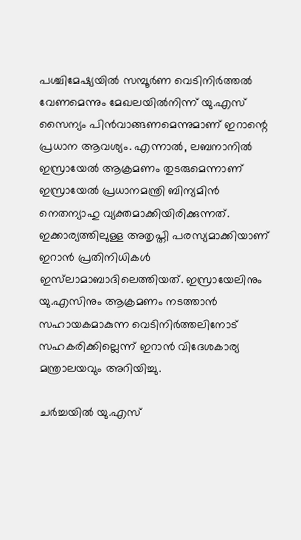പശ്ചിമേഷ്യയിൽ സമ്പൂർണ വെടിനിർത്തൽ വേണമെന്നും മേഖലയിൽനിന്ന് യു.എസ് സൈന്യം പിൻവാങ്ങണമെന്നുമാണ് ഇറാന്റെ പ്രധാന ആവശ്യം. എന്നാൽ, ലബനാനിൽ ഇസ്രായേൽ ആക്രമണം തുടരുമെന്നാണ് ഇസ്രായേൽ പ്രധാനമന്ത്രി ബിന്യമിൻ നെതന്യാഹു വ്യക്തമാക്കിയിരിക്കുന്നത്. ഇക്കാര്യത്തിലുള്ള അതൃപ്തി പരസ്യമാക്കിയാണ് ഇറാൻ പ്രതിനിധികൾ ഇസ്‍ലാമാബാദിലെത്തിയത്. ഇസ്രായേലിനും യു.എസിനും ആക്രമണം നടത്താൻ സഹായകമാകുന്ന വെടിനിർത്തലിനോട് സഹകരിക്കില്ലെന്ന് ഇറാൻ വിദേശകാര്യ മന്ത്രാലയവും അറിയിച്ചു.

ചർച്ചയിൽ യു.എസ്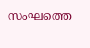സംഘത്തെ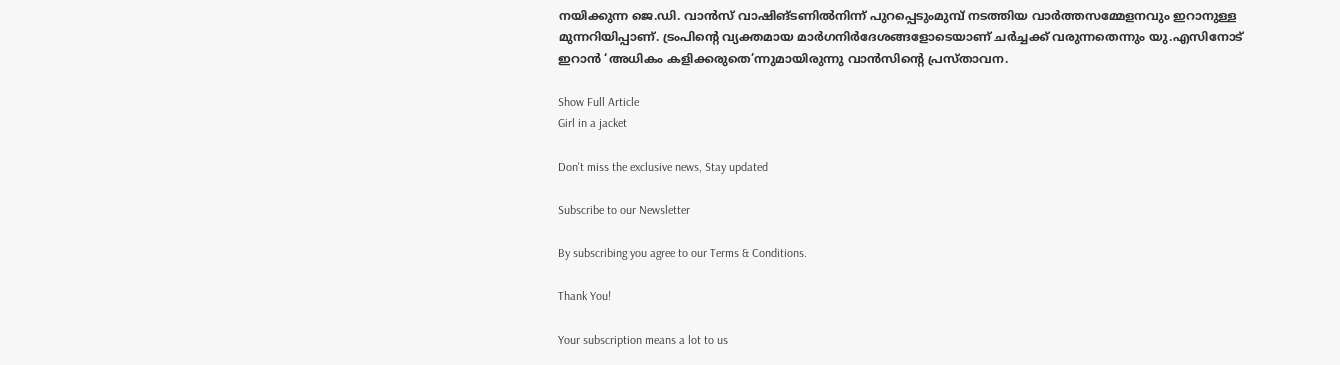നയിക്കുന്ന ജെ.ഡി. വാൻസ് വാഷിങ്ടണിൽനിന്ന് പുറപ്പെടുംമുമ്പ് നടത്തിയ വാർത്തസമ്മേളനവും ഇറാനുള്ള മുന്നറിയിപ്പാണ്. ട്രംപിന്റെ വ്യക്തമായ മാർഗനിർദേശങ്ങളോടെയാണ് ചർച്ചക്ക് വരുന്നതെന്നും യു.എസിനോട് ഇറാൻ ‘അധികം കളിക്കരുതെ’ന്നുമായിരുന്നു വാൻസിന്റെ പ്രസ്താവന.

Show Full Article
Girl in a jacket

Don't miss the exclusive news, Stay updated

Subscribe to our Newsletter

By subscribing you agree to our Terms & Conditions.

Thank You!

Your subscription means a lot to us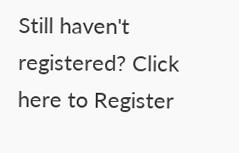Still haven't registered? Click here to Register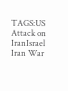TAGS:US Attack on IranIsrael Iran War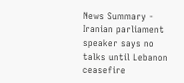News Summary - Iranian parliament speaker says no talks until Lebanon ceasefire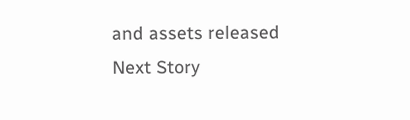and assets released
Next Story